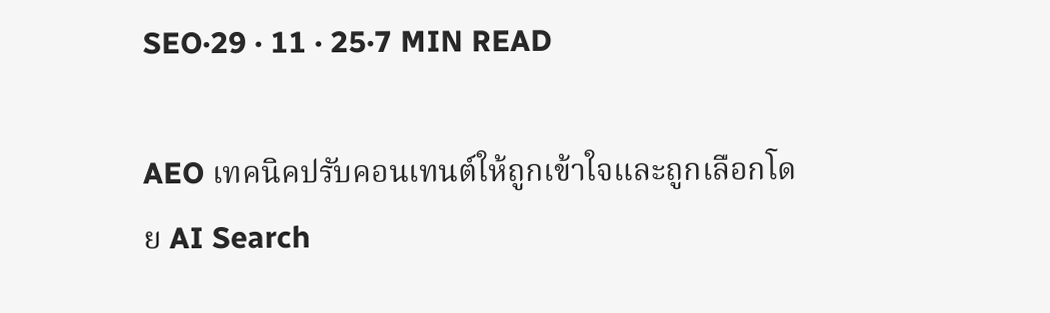SEO·29 · 11 · 25·7 MIN READ

AEO เทคนิคปรับคอนเทนต์ให้ถูกเข้าใจและถูกเลือกโดย AI Search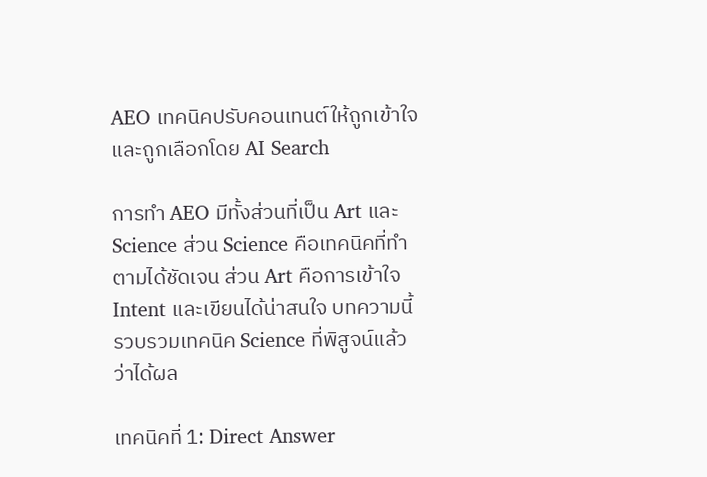AEO เทคนิคปรับคอนเทนต์ให้ถูกเข้าใจและถูกเลือกโดย AI Search

การทำ AEO มีทั้งส่วนที่เป็น Art และ Science ส่วน Science คือเทคนิคที่ทำตามได้ชัดเจน ส่วน Art คือการเข้าใจ Intent และเขียนได้น่าสนใจ บทความนี้รวบรวมเทคนิค Science ที่พิสูจน์แล้วว่าได้ผล

เทคนิคที่ 1: Direct Answer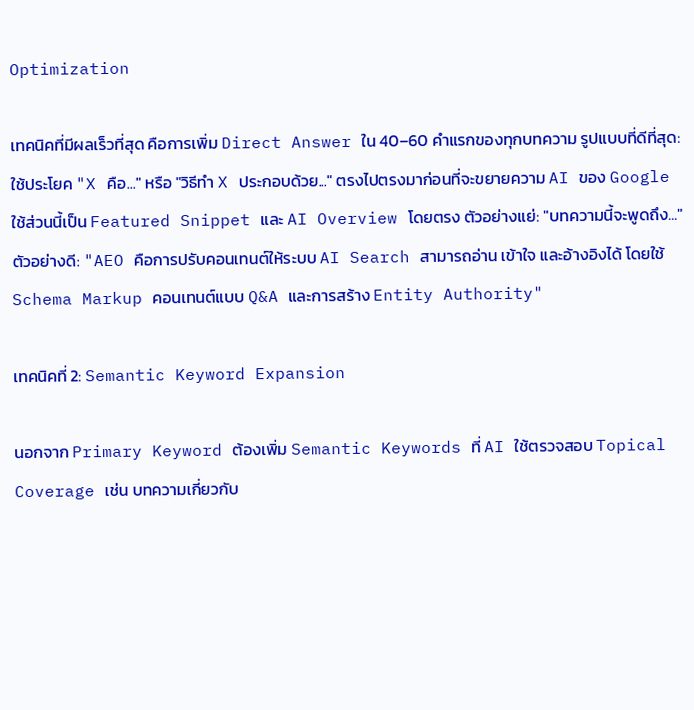Optimization

เทคนิคที่มีผลเร็วที่สุด คือการเพิ่ม Direct Answer ใน 40–60 คำแรกของทุกบทความ รูปแบบที่ดีที่สุด: ใช้ประโยค "X คือ..." หรือ "วิธีทำ X ประกอบด้วย..." ตรงไปตรงมาก่อนที่จะขยายความ AI ของ Google ใช้ส่วนนี้เป็น Featured Snippet และ AI Overview โดยตรง ตัวอย่างแย่: "บทความนี้จะพูดถึง..." ตัวอย่างดี: "AEO คือการปรับคอนเทนต์ให้ระบบ AI Search สามารถอ่าน เข้าใจ และอ้างอิงได้ โดยใช้ Schema Markup คอนเทนต์แบบ Q&A และการสร้าง Entity Authority"

เทคนิคที่ 2: Semantic Keyword Expansion

นอกจาก Primary Keyword ต้องเพิ่ม Semantic Keywords ที่ AI ใช้ตรวจสอบ Topical Coverage เช่น บทความเกี่ยวกับ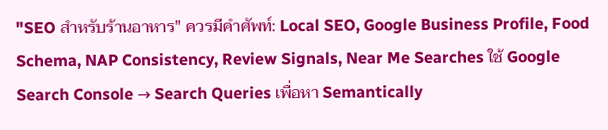"SEO สำหรับร้านอาหาร" ควรมีคำศัพท์: Local SEO, Google Business Profile, Food Schema, NAP Consistency, Review Signals, Near Me Searches ใช้ Google Search Console → Search Queries เพื่อหา Semantically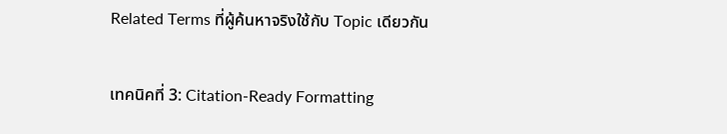Related Terms ที่ผู้ค้นหาจริงใช้กับ Topic เดียวกัน

เทคนิคที่ 3: Citation-Ready Formatting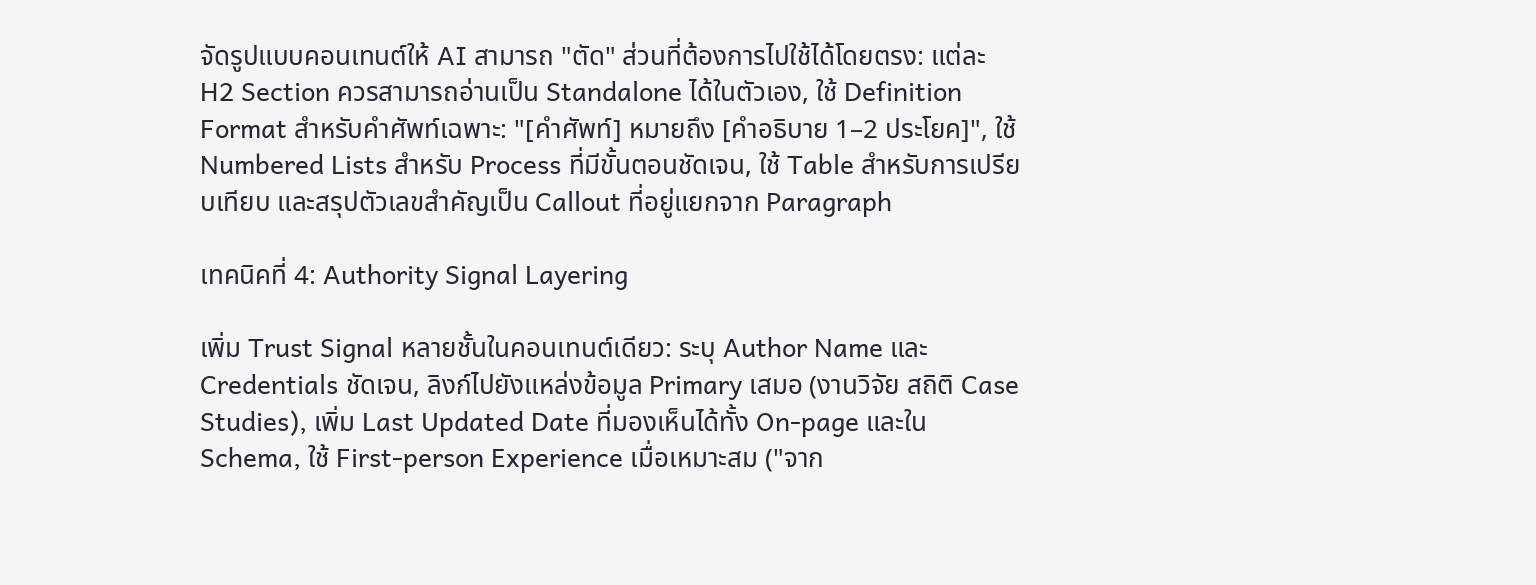จัดรูปแบบคอนเทนต์ให้ AI สามารถ "ตัด" ส่วนที่ต้องการไปใช้ได้โดยตรง: แต่ละ H2 Section ควรสามารถอ่านเป็น Standalone ได้ในตัวเอง, ใช้ Definition Format สำหรับคำศัพท์เฉพาะ: "[คำศัพท์] หมายถึง [คำอธิบาย 1–2 ประโยค]", ใช้ Numbered Lists สำหรับ Process ที่มีขั้นตอนชัดเจน, ใช้ Table สำหรับการเปรียบเทียบ และสรุปตัวเลขสำคัญเป็น Callout ที่อยู่แยกจาก Paragraph

เทคนิคที่ 4: Authority Signal Layering

เพิ่ม Trust Signal หลายชั้นในคอนเทนต์เดียว: ระบุ Author Name และ Credentials ชัดเจน, ลิงก์ไปยังแหล่งข้อมูล Primary เสมอ (งานวิจัย สถิติ Case Studies), เพิ่ม Last Updated Date ที่มองเห็นได้ทั้ง On-page และใน Schema, ใช้ First-person Experience เมื่อเหมาะสม ("จาก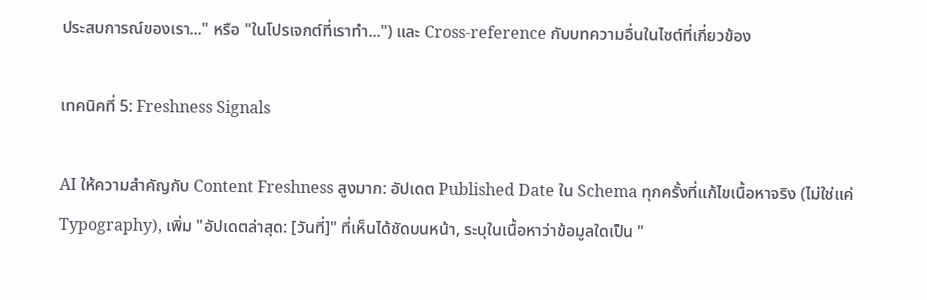ประสบการณ์ของเรา..." หรือ "ในโปรเจกต์ที่เราทำ...") และ Cross-reference กับบทความอื่นในไซต์ที่เกี่ยวข้อง

เทคนิคที่ 5: Freshness Signals

AI ให้ความสำคัญกับ Content Freshness สูงมาก: อัปเดต Published Date ใน Schema ทุกครั้งที่แก้ไขเนื้อหาจริง (ไม่ใช่แค่ Typography), เพิ่ม "อัปเดตล่าสุด: [วันที่]" ที่เห็นได้ชัดบนหน้า, ระบุในเนื้อหาว่าข้อมูลใดเป็น "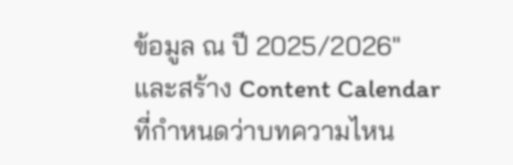ข้อมูล ณ ปี 2025/2026" และสร้าง Content Calendar ที่กำหนดว่าบทความไหน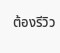ต้องรีวิว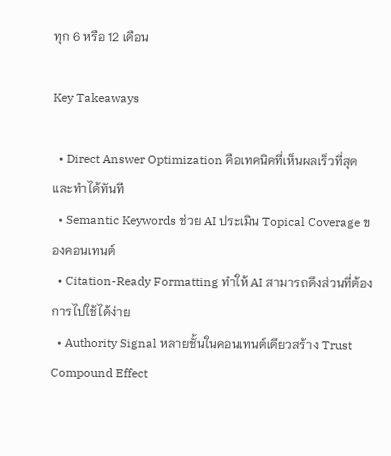ทุก 6 หรือ 12 เดือน

Key Takeaways

  • Direct Answer Optimization คือเทคนิคที่เห็นผลเร็วที่สุดและทำได้ทันที
  • Semantic Keywords ช่วย AI ประเมิน Topical Coverage ของคอนเทนต์
  • Citation-Ready Formatting ทำให้ AI สามารถดึงส่วนที่ต้องการไปใช้ได้ง่าย
  • Authority Signal หลายชั้นในคอนเทนต์เดียวสร้าง Trust Compound Effect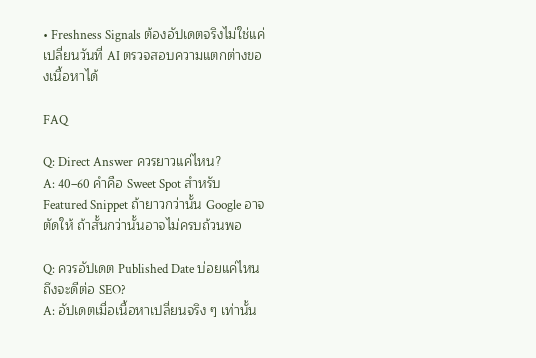• Freshness Signals ต้องอัปเดตจริงไม่ใช่แค่เปลี่ยนวันที่ AI ตรวจสอบความแตกต่างของเนื้อหาได้

FAQ

Q: Direct Answer ควรยาวแค่ไหน?
A: 40–60 คำคือ Sweet Spot สำหรับ Featured Snippet ถ้ายาวกว่านั้น Google อาจตัดให้ ถ้าสั้นกว่านั้นอาจไม่ครบถ้วนพอ

Q: ควรอัปเดต Published Date บ่อยแค่ไหนถึงจะดีต่อ SEO?
A: อัปเดตเมื่อเนื้อหาเปลี่ยนจริง ๆ เท่านั้น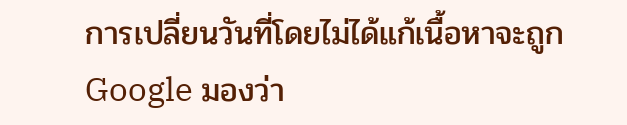การเปลี่ยนวันที่โดยไม่ได้แก้เนื้อหาจะถูก Google มองว่า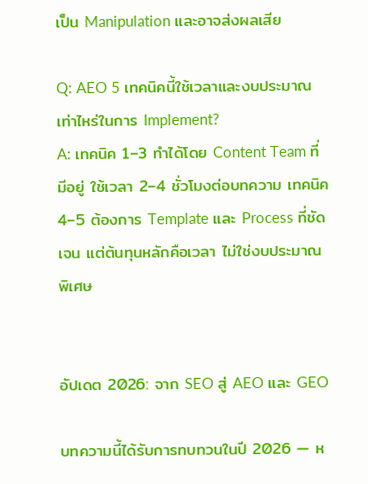เป็น Manipulation และอาจส่งผลเสีย

Q: AEO 5 เทคนิคนี้ใช้เวลาและงบประมาณเท่าไหร่ในการ Implement?
A: เทคนิค 1–3 ทำได้โดย Content Team ที่มีอยู่ ใช้เวลา 2–4 ชั่วโมงต่อบทความ เทคนิค 4–5 ต้องการ Template และ Process ที่ชัดเจน แต่ต้นทุนหลักคือเวลา ไม่ใช่งบประมาณพิเศษ


อัปเดต 2026: จาก SEO สู่ AEO และ GEO

บทความนี้ได้รับการทบทวนในปี 2026 — ห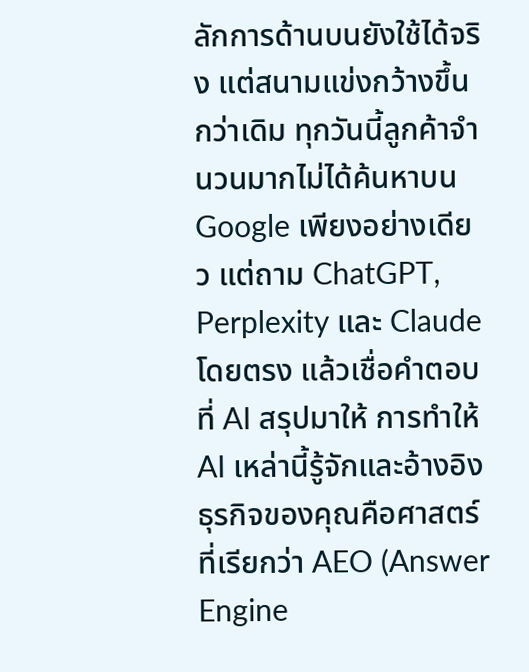ลักการด้านบนยังใช้ได้จริง แต่สนามแข่งกว้างขึ้นกว่าเดิม ทุกวันนี้ลูกค้าจำนวนมากไม่ได้ค้นหาบน Google เพียงอย่างเดียว แต่ถาม ChatGPT, Perplexity และ Claude โดยตรง แล้วเชื่อคำตอบที่ AI สรุปมาให้ การทำให้ AI เหล่านี้รู้จักและอ้างอิงธุรกิจของคุณคือศาสตร์ที่เรียกว่า AEO (Answer Engine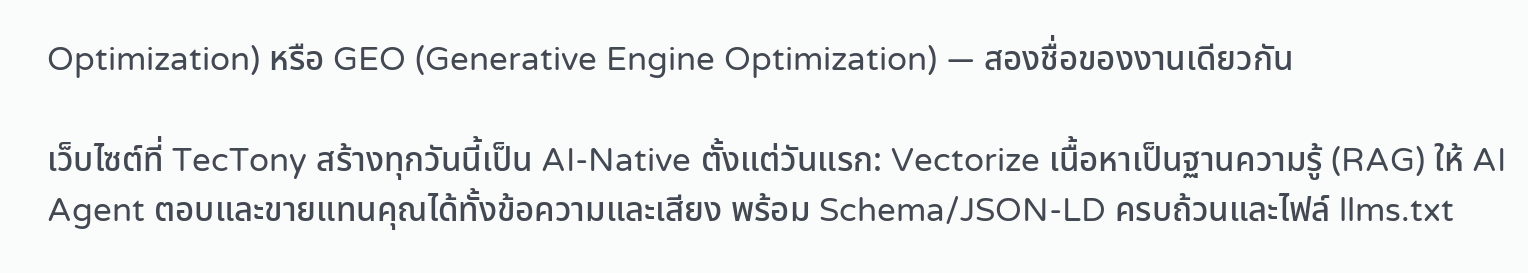Optimization) หรือ GEO (Generative Engine Optimization) — สองชื่อของงานเดียวกัน

เว็บไซต์ที่ TecTony สร้างทุกวันนี้เป็น AI-Native ตั้งแต่วันแรก: Vectorize เนื้อหาเป็นฐานความรู้ (RAG) ให้ AI Agent ตอบและขายแทนคุณได้ทั้งข้อความและเสียง พร้อม Schema/JSON-LD ครบถ้วนและไฟล์ llms.txt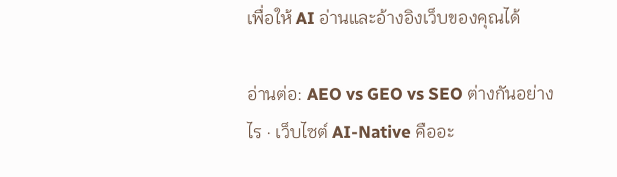เพื่อให้ AI อ่านและอ้างอิงเว็บของคุณได้

อ่านต่อ: AEO vs GEO vs SEO ต่างกันอย่างไร · เว็บไซต์ AI-Native คืออะ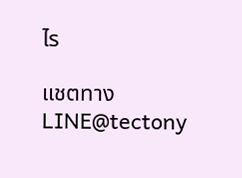ไร

แชตทาง LINE@tectony